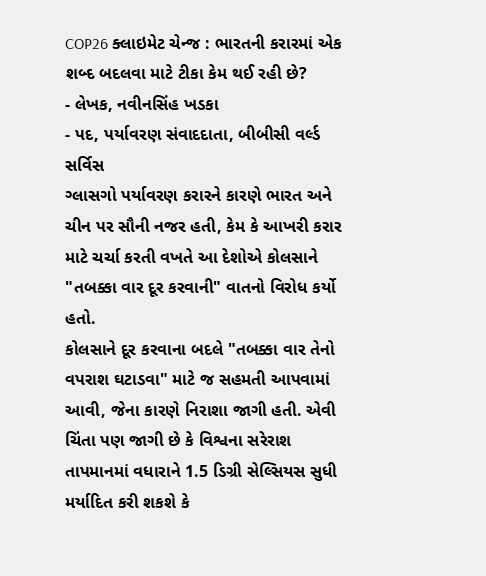COP26 ક્લાઇમેટ ચેન્જ : ભારતની કરારમાં એક શબ્દ બદલવા માટે ટીકા કેમ થઈ રહી છે?
- લેખક, નવીનસિંહ ખડકા
- પદ, પર્યાવરણ સંવાદદાતા, બીબીસી વર્લ્ડ સર્વિસ
ગ્લાસગો પર્યાવરણ કરારને કારણે ભારત અને ચીન પર સૌની નજર હતી, કેમ કે આખરી કરાર માટે ચર્ચા કરતી વખતે આ દેશોએ કોલસાને "તબક્કા વાર દૂર કરવાની" વાતનો વિરોધ કર્યો હતો.
કોલસાને દૂર કરવાના બદલે "તબક્કા વાર તેનો વપરાશ ઘટાડવા" માટે જ સહમતી આપવામાં આવી, જેના કારણે નિરાશા જાગી હતી. એવી ચિંતા પણ જાગી છે કે વિશ્વના સરેરાશ તાપમાનમાં વધારાને 1.5 ડિગ્રી સેલ્સિયસ સુધી મર્યાદિત કરી શકશે કે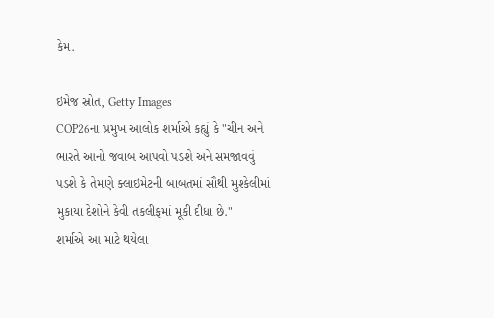કેમ.

ઇમેજ સ્રોત, Getty Images
COP26ના પ્રમુખ આલોક શર્માએ કહ્યું કે "ચીન અને ભારતે આનો જવાબ આપવો પડશે અને સમજાવવું પડશે કે તેમણે ક્લાઇમેટની બાબતમાં સૌથી મુશ્કેલીમાં મુકાયા દેશોને કેવી તકલીફમાં મૂકી દીધા છે."
શર્માએ આ માટે થયેલા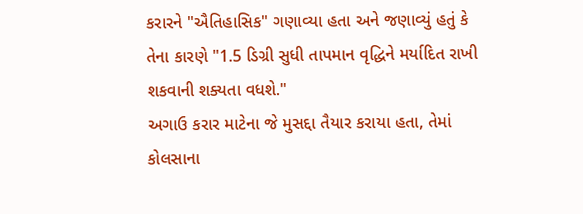કરારને "ઐતિહાસિક" ગણાવ્યા હતા અને જણાવ્યું હતું કે તેના કારણે "1.5 ડિગ્રી સુધી તાપમાન વૃદ્ધિને મર્યાદિત રાખી શકવાની શક્યતા વધશે."
અગાઉ કરાર માટેના જે મુસદ્દા તૈયાર કરાયા હતા, તેમાં કોલસાના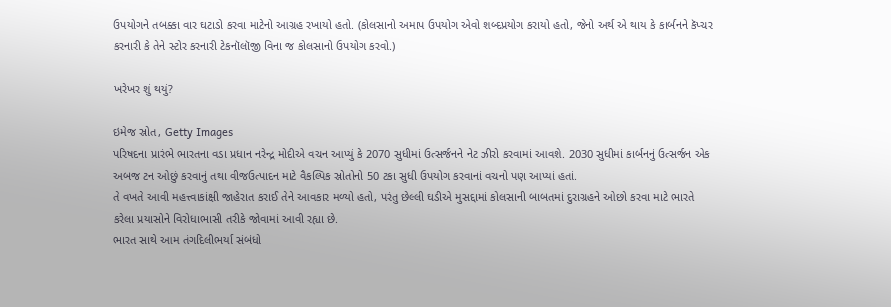ઉપયોગને તબક્કા વાર ઘટાડો કરવા માટેનો આગ્રહ રખાયો હતો. (કોલસાનો અમાપ ઉપયોગ એવો શબ્દપ્રયોગ કરાયો હતો, જેનો અર્થ એ થાય કે કાર્બનને કૅપ્ચર કરનારી કે તેને સ્ટોર કરનારી ટેકનૉલૉજી વિના જ કોલસાનો ઉપયોગ કરવો.)

ખરેખર શું થયું?

ઇમેજ સ્રોત, Getty Images
પરિષદના પ્રારંભે ભારતના વડા પ્રધાન નરેન્દ્ર મોદીએ વચન આપ્યું કે 2070 સુધીમાં ઉત્સર્જનને નેટ ઝીરો કરવામાં આવશે. 2030 સુધીમાં કાર્બનનું ઉત્સર્જન એક અબજ ટન ઓછું કરવાનું તથા વીજઉત્પાદન માટે વૈકલ્પિક સ્રોતોનો 50 ટકા સુધી ઉપયોગ કરવાનાં વચનો પણ આપ્યાં હતાં.
તે વખતે આવી મહત્ત્વાકાંક્ષી જાહેરાત કરાઈ તેને આવકાર મળ્યો હતો, પરંતુ છેલ્લી ઘડીએ મુસદ્દામાં કોલસાની બાબતમાં દુરાગ્રહને ઓછો કરવા માટે ભારતે કરેલા પ્રયાસોને વિરોધાભાસી તરીકે જોવામાં આવી રહ્યા છે.
ભારત સાથે આમ તંગદિલીભર્યા સંબંધો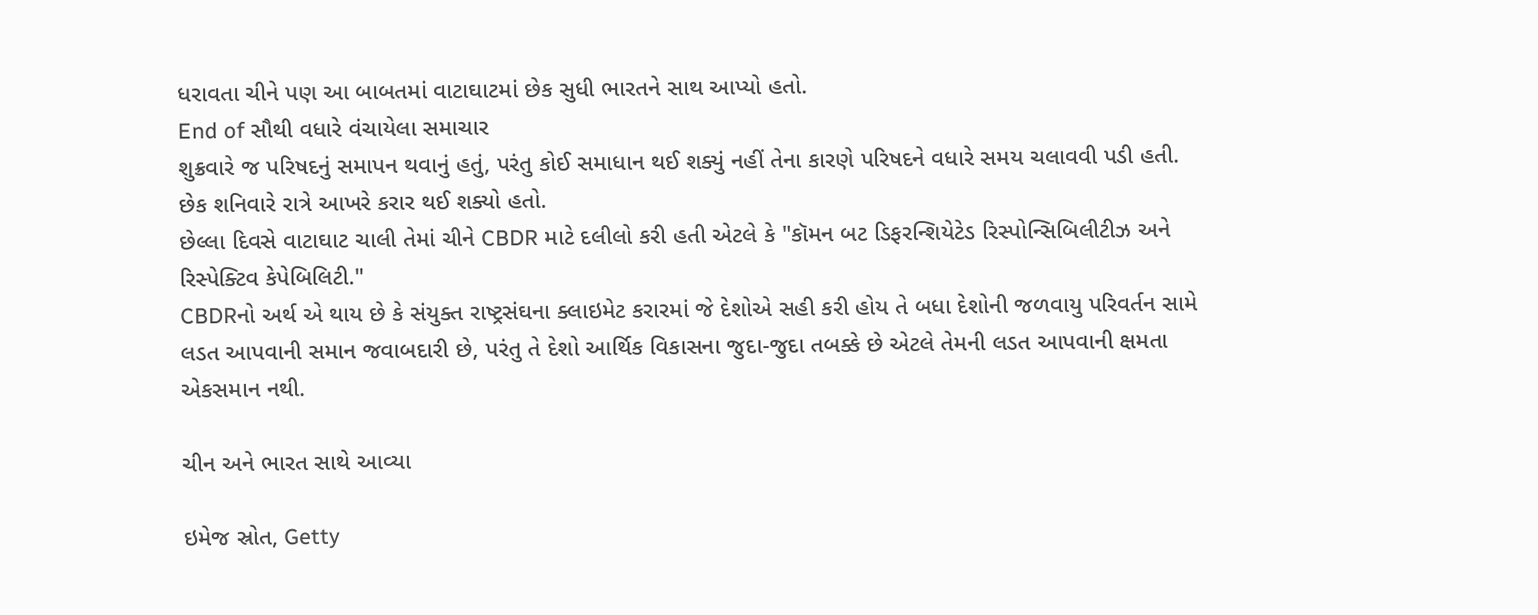ધરાવતા ચીને પણ આ બાબતમાં વાટાઘાટમાં છેક સુધી ભારતને સાથ આપ્યો હતો.
End of સૌથી વધારે વંચાયેલા સમાચાર
શુક્રવારે જ પરિષદનું સમાપન થવાનું હતું, પરંતુ કોઈ સમાધાન થઈ શક્યું નહીં તેના કારણે પરિષદને વધારે સમય ચલાવવી પડી હતી. છેક શનિવારે રાત્રે આખરે કરાર થઈ શક્યો હતો.
છેલ્લા દિવસે વાટાઘાટ ચાલી તેમાં ચીને CBDR માટે દલીલો કરી હતી એટલે કે "કૉમન બટ ડિફરન્શિયેટેડ રિસ્પોન્સિબિલીટીઝ અને રિસ્પેક્ટિવ કેપેબિલિટી."
CBDRનો અર્થ એ થાય છે કે સંયુક્ત રાષ્ટ્રસંઘના ક્લાઇમેટ કરારમાં જે દેશોએ સહી કરી હોય તે બધા દેશોની જળવાયુ પરિવર્તન સામે લડત આપવાની સમાન જવાબદારી છે, પરંતુ તે દેશો આર્થિક વિકાસના જુદા-જુદા તબક્કે છે એટલે તેમની લડત આપવાની ક્ષમતા એકસમાન નથી.

ચીન અને ભારત સાથે આવ્યા

ઇમેજ સ્રોત, Getty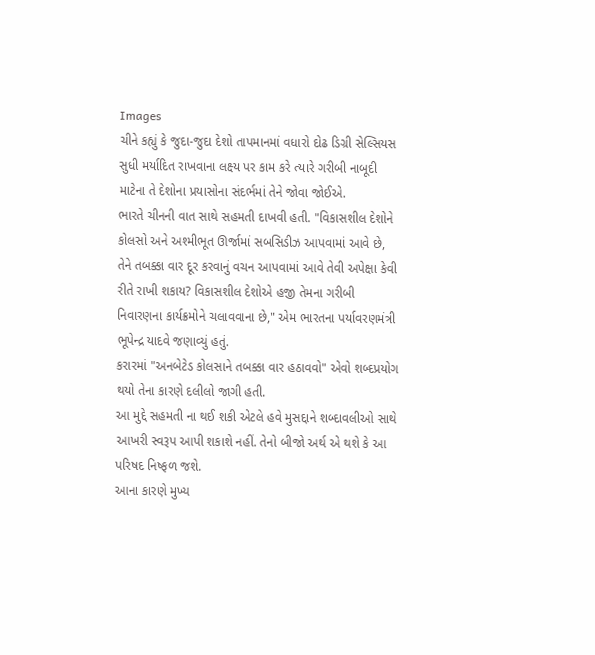Images
ચીને કહ્યું કે જુદા-જુદા દેશો તાપમાનમાં વધારો દોઢ ડિગ્રી સેલ્સિયસ સુધી મર્યાદિત રાખવાના લક્ષ્ય પર કામ કરે ત્યારે ગરીબી નાબૂદી માટેના તે દેશોના પ્રયાસોના સંદર્ભમાં તેને જોવા જોઈએ.
ભારતે ચીનની વાત સાથે સહમતી દાખવી હતી. "વિકાસશીલ દેશોને કોલસો અને અશ્મીભૂત ઊર્જામાં સબસિડીઝ આપવામાં આવે છે, તેને તબક્કા વાર દૂર કરવાનું વચન આપવામાં આવે તેવી અપેક્ષા કેવી રીતે રાખી શકાય? વિકાસશીલ દેશોએ હજી તેમના ગરીબી નિવારણના કાર્યક્રમોને ચલાવવાના છે," એમ ભારતના પર્યાવરણમંત્રી ભૂપેન્દ્ર યાદવે જણાવ્યું હતું.
કરારમાં "અનબેટેડ કોલસાને તબક્કા વાર હઠાવવો" એવો શબ્દપ્રયોગ થયો તેના કારણે દલીલો જાગી હતી.
આ મુદ્દે સહમતી ના થઈ શકી એટલે હવે મુસદ્દાને શબ્દાવલીઓ સાથે આખરી સ્વરૂપ આપી શકાશે નહીં. તેનો બીજો અર્થ એ થશે કે આ પરિષદ નિષ્ફળ જશે.
આના કારણે મુખ્ય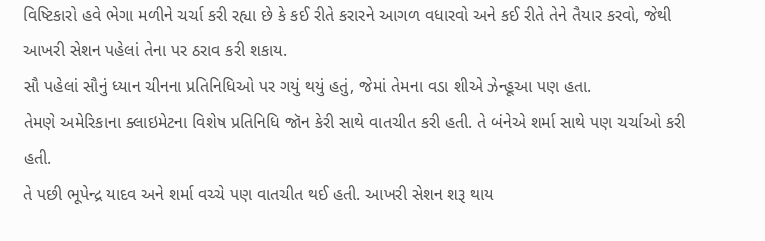વિષ્ટિકારો હવે ભેગા મળીને ચર્ચા કરી રહ્યા છે કે કઈ રીતે કરારને આગળ વધારવો અને કઈ રીતે તેને તૈયાર કરવો, જેથી આખરી સેશન પહેલાં તેના પર ઠરાવ કરી શકાય.
સૌ પહેલાં સૌનું ધ્યાન ચીનના પ્રતિનિધિઓ પર ગયું થયું હતું, જેમાં તેમના વડા શીએ ઝેન્હૂઆ પણ હતા.
તેમણે અમેરિકાના ક્લાઇમેટના વિશેષ પ્રતિનિધિ જૉન કેરી સાથે વાતચીત કરી હતી. તે બંનેએ શર્મા સાથે પણ ચર્ચાઓ કરી હતી.
તે પછી ભૂપેન્દ્ર યાદવ અને શર્મા વચ્ચે પણ વાતચીત થઈ હતી. આખરી સેશન શરૂ થાય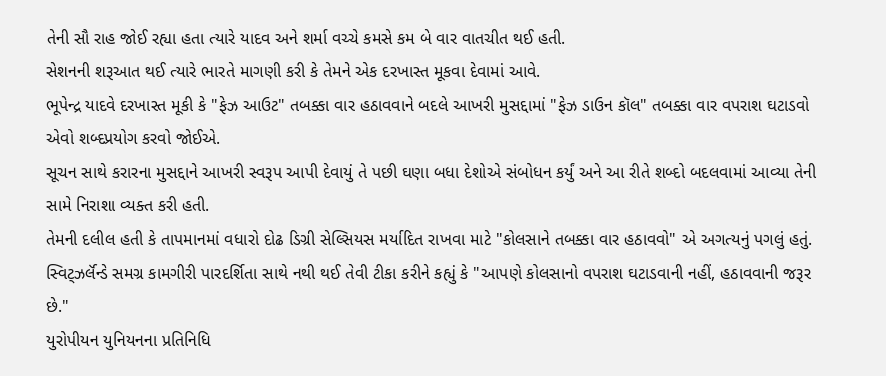તેની સૌ રાહ જોઈ રહ્યા હતા ત્યારે યાદવ અને શર્મા વચ્ચે કમસે કમ બે વાર વાતચીત થઈ હતી.
સેશનની શરૂઆત થઈ ત્યારે ભારતે માગણી કરી કે તેમને એક દરખાસ્ત મૂકવા દેવામાં આવે.
ભૂપેન્દ્ર યાદવે દરખાસ્ત મૂકી કે "ફેઝ આઉટ" તબક્કા વાર હઠાવવાને બદલે આખરી મુસદ્દામાં "ફેઝ ડાઉન કૉલ" તબક્કા વાર વપરાશ ઘટાડવો એવો શબ્દપ્રયોગ કરવો જોઈએ.
સૂચન સાથે કરારના મુસદ્દાને આખરી સ્વરૂપ આપી દેવાયું તે પછી ઘણા બધા દેશોએ સંબોધન કર્યું અને આ રીતે શબ્દો બદલવામાં આવ્યા તેની સામે નિરાશા વ્યક્ત કરી હતી.
તેમની દલીલ હતી કે તાપમાનમાં વધારો દોઢ ડિગ્રી સેલ્સિયસ મર્યાદિત રાખવા માટે "કોલસાને તબક્કા વાર હઠાવવો" એ અગત્યનું પગલું હતું.
સ્વિટ્ઝર્લૅન્ડે સમગ્ર કામગીરી પારદર્શિતા સાથે નથી થઈ તેવી ટીકા કરીને કહ્યું કે "આપણે કોલસાનો વપરાશ ઘટાડવાની નહીં, હઠાવવાની જરૂર છે."
યુરોપીયન યુનિયનના પ્રતિનિધિ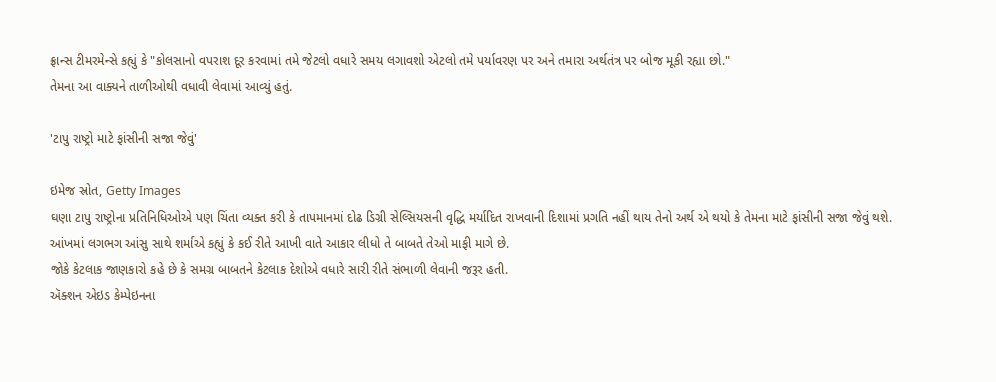ફ્રાન્સ ટીમરમેન્સે કહ્યું કે "કોલસાનો વપરાશ દૂર કરવામાં તમે જેટલો વધારે સમય લગાવશો એટલો તમે પર્યાવરણ પર અને તમારા અર્થતંત્ર પર બોજ મૂકી રહ્યા છો."
તેમના આ વાક્યને તાળીઓથી વધાવી લેવામાં આવ્યું હતું.

'ટાપુ રાષ્ટ્રો માટે ફાંસીની સજા જેવું'

ઇમેજ સ્રોત, Getty Images
ઘણા ટાપુ રાષ્ટ્રોના પ્રતિનિધિઓએ પણ ચિંતા વ્યક્ત કરી કે તાપમાનમાં દોઢ ડિગ્રી સેલ્સિયસની વૃદ્ધિ મર્યાદિત રાખવાની દિશામાં પ્રગતિ નહીં થાય તેનો અર્થ એ થયો કે તેમના માટે ફાંસીની સજા જેવું થશે.
આંખમાં લગભગ આંસુ સાથે શર્માએ કહ્યું કે કઈ રીતે આખી વાતે આકાર લીધો તે બાબતે તેઓ માફી માગે છે.
જોકે કેટલાક જાણકારો કહે છે કે સમગ્ર બાબતને કેટલાક દેશોએ વધારે સારી રીતે સંભાળી લેવાની જરૂર હતી.
ઍક્શન એઇડ કેમ્પેઇનના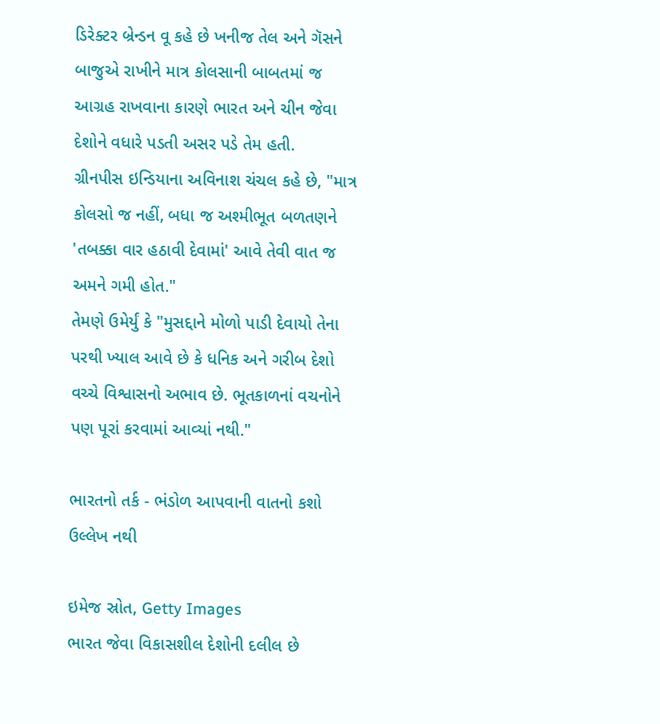ડિરેક્ટર બ્રેન્ડન વૂ કહે છે ખનીજ તેલ અને ગૅસને બાજુએ રાખીને માત્ર કોલસાની બાબતમાં જ આગ્રહ રાખવાના કારણે ભારત અને ચીન જેવા દેશોને વધારે પડતી અસર પડે તેમ હતી.
ગ્રીનપીસ ઇન્ડિયાના અવિનાશ ચંચલ કહે છે, "માત્ર કોલસો જ નહીં, બધા જ અશ્મીભૂત બળતણને 'તબક્કા વાર હઠાવી દેવામાં' આવે તેવી વાત જ અમને ગમી હોત."
તેમણે ઉમેર્યું કે "મુસદ્દાને મોળો પાડી દેવાયો તેના પરથી ખ્યાલ આવે છે કે ધનિક અને ગરીબ દેશો વચ્ચે વિશ્વાસનો અભાવ છે. ભૂતકાળનાં વચનોને પણ પૂરાં કરવામાં આવ્યાં નથી."

ભારતનો તર્ક - ભંડોળ આપવાની વાતનો કશો ઉલ્લેખ નથી

ઇમેજ સ્રોત, Getty Images
ભારત જેવા વિકાસશીલ દેશોની દલીલ છે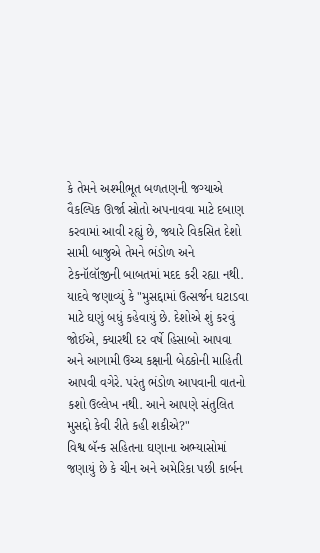કે તેમને અશ્મીભૂત બળતણની જગ્યાએ વૈકલ્પિક ઊર્જા સ્રોતો અપનાવવા માટે દબાણ કરવામાં આવી રહ્યું છે, જ્યારે વિકસિત દેશો સામી બાજુએ તેમને ભંડોળ અને ટેકનૉલૉજીની બાબતમાં મદદ કરી રહ્યા નથી.
યાદવે જણાવ્યું કે "મુસદ્દામાં ઉત્સર્જન ઘટાડવા માટે ઘણું બધું કહેવાયું છે. દેશોએ શું કરવું જોઈએ, ક્યારથી દર વર્ષે હિસાબો આપવા અને આગામી ઉચ્ચ કક્ષાની બેઠકોની માહિતી આપવી વગેરે. પરંતુ ભંડોળ આપવાની વાતનો કશો ઉલ્લેખ નથી. આને આપણે સંતુલિત મુસદ્દો કેવી રીતે કહી શકીએ?"
વિશ્વ બૅન્ક સહિતના ઘણાના અભ્યાસોમાં જણાયું છે કે ચીન અને અમેરિકા પછી કાર્બન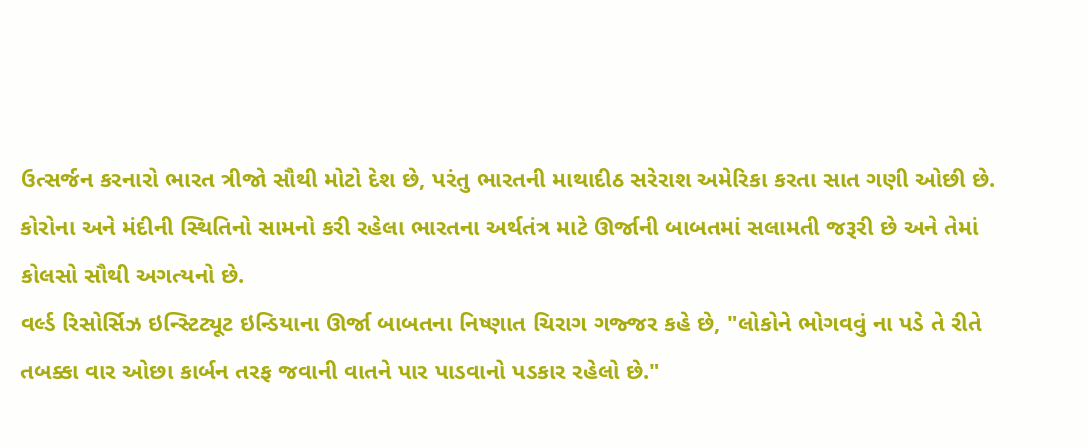ઉત્સર્જન કરનારો ભારત ત્રીજો સૌથી મોટો દેશ છે, પરંતુ ભારતની માથાદીઠ સરેરાશ અમેરિકા કરતા સાત ગણી ઓછી છે.
કોરોના અને મંદીની સ્થિતિનો સામનો કરી રહેલા ભારતના અર્થતંત્ર માટે ઊર્જાની બાબતમાં સલામતી જરૂરી છે અને તેમાં કોલસો સૌથી અગત્યનો છે.
વર્લ્ડ રિસોર્સિઝ ઇન્સ્ટિટ્યૂટ ઇન્ડિયાના ઊર્જા બાબતના નિષ્ણાત ચિરાગ ગજ્જર કહે છે, "લોકોને ભોગવવું ના પડે તે રીતે તબક્કા વાર ઓછા કાર્બન તરફ જવાની વાતને પાર પાડવાનો પડકાર રહેલો છે."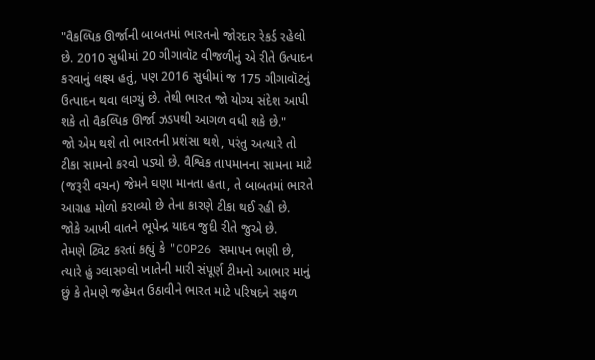"વૈકલ્પિક ઊર્જાની બાબતમાં ભારતનો જોરદાર રેકર્ડ રહેલો છે. 2010 સુધીમાં 20 ગીગાવૉટ વીજળીનું એ રીતે ઉત્પાદન કરવાનું લક્ષ્ય હતું, પણ 2016 સુધીમાં જ 175 ગીગાવૉટનું ઉત્પાદન થવા લાગ્યું છે. તેથી ભારત જો યોગ્ય સંદેશ આપી શકે તો વૈકલ્પિક ઊર્જા ઝડપથી આગળ વધી શકે છે."
જો એમ થશે તો ભારતની પ્રશંસા થશે, પરંતુ અત્યારે તો ટીકા સામનો કરવો પડ્યો છે. વૈશ્વિક તાપમાનના સામના માટે (જરૂરી વચન) જેમને ઘણા માનતા હતા, તે બાબતમાં ભારતે આગ્રહ મોળો કરાવ્યો છે તેના કારણે ટીકા થઈ રહી છે.
જોકે આખી વાતને ભૂપેન્દ્ર યાદવ જુદી રીતે જુએ છે.
તેમણે ટ્વિટ કરતાં કહ્યું કે "COP26 સમાપન ભણી છે, ત્યારે હું ગ્લાસગ્લો ખાતેની મારી સંપૂર્ણ ટીમનો આભાર માનું છું કે તેમણે જહેમત ઉઠાવીને ભારત માટે પરિષદને સફળ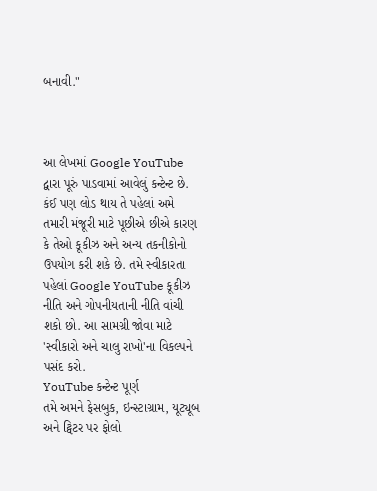બનાવી."



આ લેખમાં Google YouTube દ્વારા પૂરું પાડવામાં આવેલું કન્ટેન્ટ છે. કંઈ પણ લોડ થાય તે પહેલાં અમે તમારી મંજૂરી માટે પૂછીએ છીએ કારણ કે તેઓ કૂકીઝ અને અન્ય તકનીકોનો ઉપયોગ કરી શકે છે. તમે સ્વીકારતા પહેલાં Google YouTube કૂકીઝ નીતિ અને ગોપનીયતાની નીતિ વાંચી શકો છો. આ સામગ્રી જોવા માટે 'સ્વીકારો અને ચાલુ રાખો'ના વિકલ્પને પસંદ કરો.
YouTube કન્ટેન્ટ પૂર્ણ
તમે અમને ફેસબુક, ઇન્સ્ટાગ્રામ, યૂટ્યૂબ અને ટ્વિટર પર ફોલો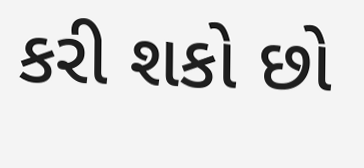કરી શકો છો